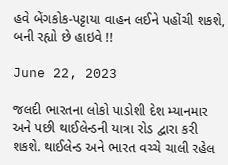હવે બેંગકોક-પટ્ટાયા વાહન લઈને પહોંચી શકશે, બની રહ્યો છે હાઇવે !!

June 22, 2023

જલદી ભારતના લોકો પાડોશી દેશ મ્યાનમાર અને પછી થાઈલેન્ડની યાત્રા રોડ દ્વારા કરી શકશે. થાઈલેન્ડ અને ભારત વચ્ચે ચાલી રહેલ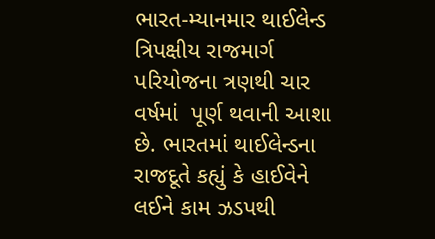ભારત-મ્યાનમાર થાઈલેન્ડ ત્રિપક્ષીય રાજમાર્ગ પરિયોજના ત્રણથી ચાર વર્ષમાં  પૂર્ણ થવાની આશા છે. ભારતમાં થાઈલેન્ડના રાજદૂતે કહ્યું કે હાઈવેને લઈને કામ ઝડપથી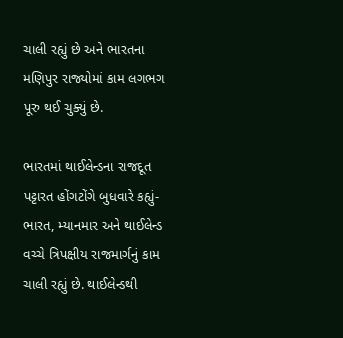ચાલી રહ્યું છે અને ભારતના મણિપુર રાજ્યોમાં કામ લગભગ પૂરુ થઈ ચુક્યું છે.

ભારતમાં થાઈલેન્ડના રાજદૂત પટ્ટારત હોંગટોંગે બુધવારે કહ્યું- ભારત, મ્યાનમાર અને થાઈલેન્ડ વચ્ચે ત્રિપક્ષીય રાજમાર્ગનું કામ ચાલી રહ્યું છે. થાઈલેન્ડથી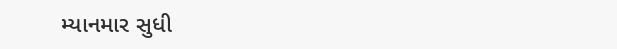મ્યાનમાર સુધી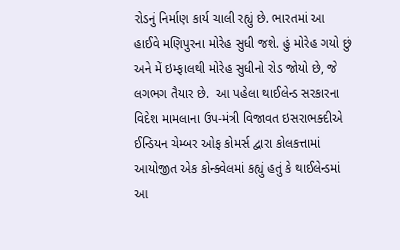રોડનું નિર્માણ કાર્ય ચાલી રહ્યું છે. ભારતમાં આ હાઈવે મણિપુરના મોરેહ સુધી જશે. હું મોરેહ ગયો છું અને મેં ઇમ્ફાલથી મોરેહ સુધીનો રોડ જોયો છે, જે લગભગ તૈયાર છે.  આ પહેલા થાઈલેન્ડ સરકારના વિદેશ મામલાના ઉપ-મંત્રી વિજાવત ઇસરાભક્દીએ ઈન્ડિયન ચેમ્બર ઓફ કોમર્સ દ્વારા કોલકત્તામાં આયોજીત એક કોન્ક્વેલમાં કહ્યું હતું કે થાઈલેન્ડમાં આ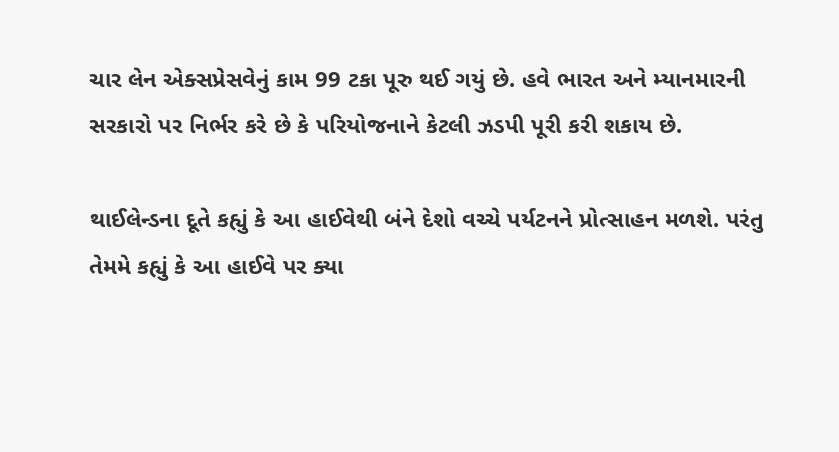ચાર લેન એક્સપ્રેસવેનું કામ 99 ટકા પૂરુ થઈ ગયું છે. હવે ભારત અને મ્યાનમારની સરકારો પર નિર્ભર કરે છે કે પરિયોજનાને કેટલી ઝડપી પૂરી કરી શકાય છે.

થાઈલેન્ડના દૂતે કહ્યું કે આ હાઈવેથી બંને દેશો વચ્ચે પર્યટનને પ્રોત્સાહન મળશે. પરંતુ તેમમે કહ્યું કે આ હાઈવે પર ક્યા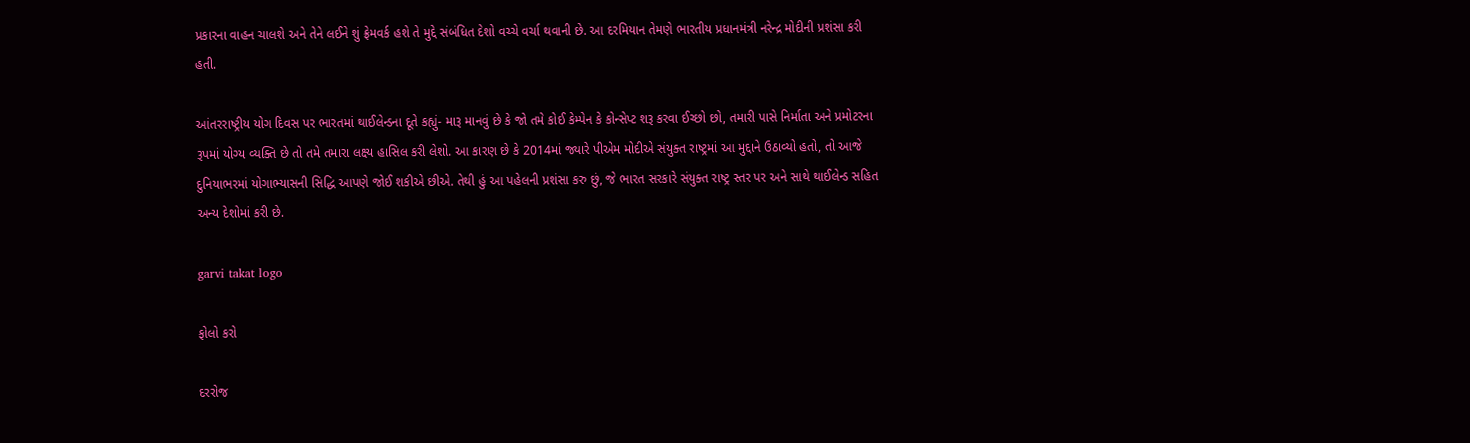પ્રકારના વાહન ચાલશે અને તેને લઈને શું ફ્રેમવર્ક હશે તે મુદ્દે સંબંધિત દેશો વચ્ચે વર્ચા થવાની છે. આ દરમિયાન તેમણે ભારતીય પ્રધાનમંત્રી નરેન્દ્ર મોદીની પ્રશંસા કરી હતી.

આંતરરાષ્ટ્રીય યોગ દિવસ પર ભારતમાં થાઈલેન્ડના દૂતે કહ્યું- મારૂ માનવું છે કે જો તમે કોઈ કેમ્પેન કે કોન્સેપ્ટ શરૂ કરવા ઈચ્છો છો, તમારી પાસે નિર્માતા અને પ્રમોટરના રૂપમાં યોગ્ય વ્યક્તિ છે તો તમે તમારા લક્ષ્ય હાસિલ કરી લેશો. આ કારણ છે કે 2014માં જ્યારે પીએમ મોદીએ સંયુક્ત રાષ્ટ્રમાં આ મુદ્દાને ઉઠાવ્યો હતો, તો આજે દુનિયાભરમાં યોગાભ્યાસની સિદ્ધિ આપણે જોઈ શકીએ છીએ. તેથી હું આ પહેલની પ્રશંસા કરુ છું, જે ભારત સરકારે સંયુક્ત રાષ્ટ્ર સ્તર પર અને સાથે થાઈલેન્ડ સહિત અન્ય દેશોમાં કરી છે.

garvi takat logo

ફોલો કરો

દરરોજ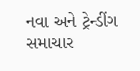નવા અને ટ્રેન્ડીંગ સમાચાર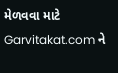મેળવવા માટે Garvitakat.com ને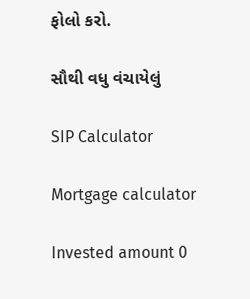ફોલો કરો.

સૌથી વધુ વંચાયેલું

SIP Calculator

Mortgage calculator

Invested amount 0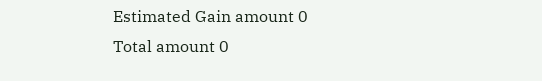Estimated Gain amount 0
Total amount 0